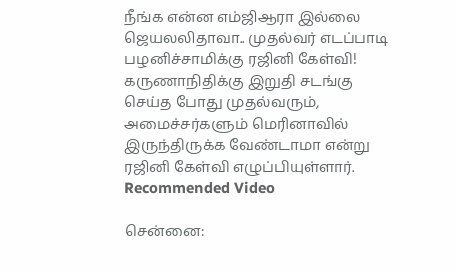நீங்க என்ன எம்ஜிஆரா இல்லை ஜெயலலிதாவா.. முதல்வர் எடப்பாடி பழனிச்சாமிக்கு ரஜினி கேள்வி!
கருணாநிதிக்கு இறுதி சடங்கு செய்த போது முதல்வரும், அமைச்சர்களும் மெரினாவில் இருந்திருக்க வேண்டாமா என்று ரஜினி கேள்வி எழுப்பியுள்ளார்.
Recommended Video

சென்னை: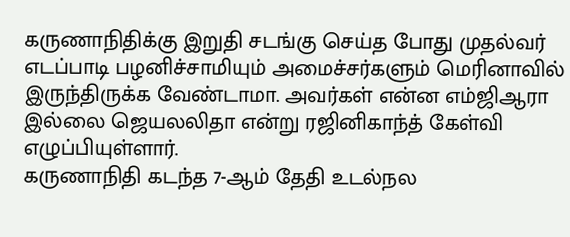கருணாநிதிக்கு இறுதி சடங்கு செய்த போது முதல்வர் எடப்பாடி பழனிச்சாமியும் அமைச்சர்களும் மெரினாவில் இருந்திருக்க வேண்டாமா. அவர்கள் என்ன எம்ஜிஆரா இல்லை ஜெயலலிதா என்று ரஜினிகாந்த் கேள்வி எழுப்பியுள்ளார்.
கருணாநிதி கடந்த 7-ஆம் தேதி உடல்நல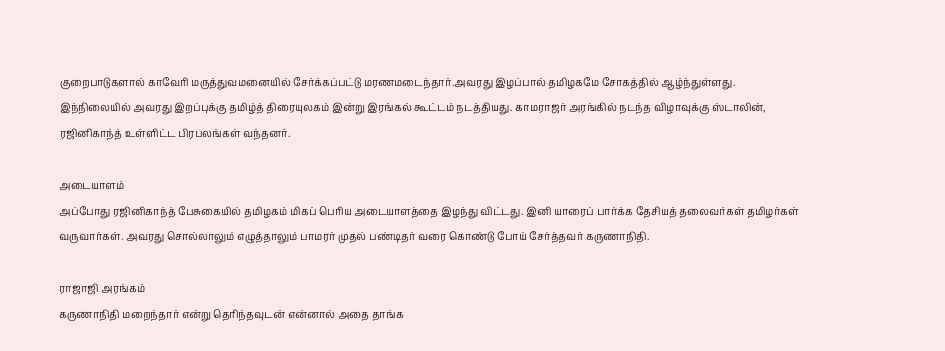குறைபாடுகளால் காவேரி மருத்துவமனையில் சேர்க்கப்பட்டு மரணமடைந்தார்.அவரது இழப்பால் தமிழகமே சோகத்தில் ஆழ்ந்துள்ளது.
இந்நிலையில் அவரது இறப்புக்கு தமிழ்த் திரையுலகம் இன்று இரங்கல் கூட்டம் நடத்தியது. காமராஜர் அரங்கில் நடந்த விழாவுக்கு ஸ்டாலின், ரஜினிகாந்த் உள்ளிட்ட பிரபலங்கள் வந்தனர்.

அடையாளம்
அப்போது ரஜினிகாந்த் பேசுகையில் தமிழகம் மிகப் பெரிய அடையாளத்தை இழந்து விட்டது. இனி யாரைப் பார்க்க தேசியத் தலைவர்கள் தமிழர்கள் வருவார்கள். அவரது சொல்லாலும் எழுத்தாலும் பாமரர் முதல் பண்டிதர் வரை கொண்டு போய் சேர்த்தவர் கருணாநிதி.

ராஜாஜி அரங்கம்
கருணாநிதி மறைந்தார் என்று தெரிந்தவுடன் என்னால் அதை தாங்க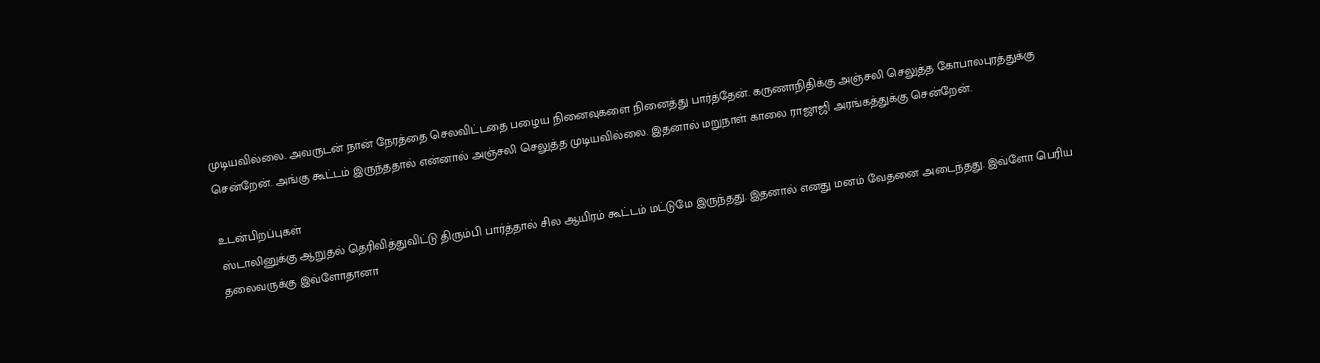முடியவில்லை. அவருடன் நான் நேரத்தை செலவிட்டதை பழைய நினைவுகளை நினைத்து பார்த்தேன். கருணாநிதிக்கு அஞ்சலி செலுத்த கோபாலபுரத்துக்கு சென்றேன். அங்கு கூட்டம் இருந்ததால் என்னால் அஞ்சலி செலுத்த முடியவில்லை. இதனால் மறுநாள் காலை ராஜாஜி அரங்கத்துக்கு சென்றேன்.

உடன்பிறப்புகள்
ஸ்டாலினுக்கு ஆறுதல் தெரிவித்துவிட்டு திரும்பி பார்த்தால் சில ஆயிரம் கூட்டம் மட்டுமே இருந்தது. இதனால் எனது மனம் வேதனை அடைந்தது. இவ்ளோ பெரிய தலைவருக்கு இவ்ளோதானா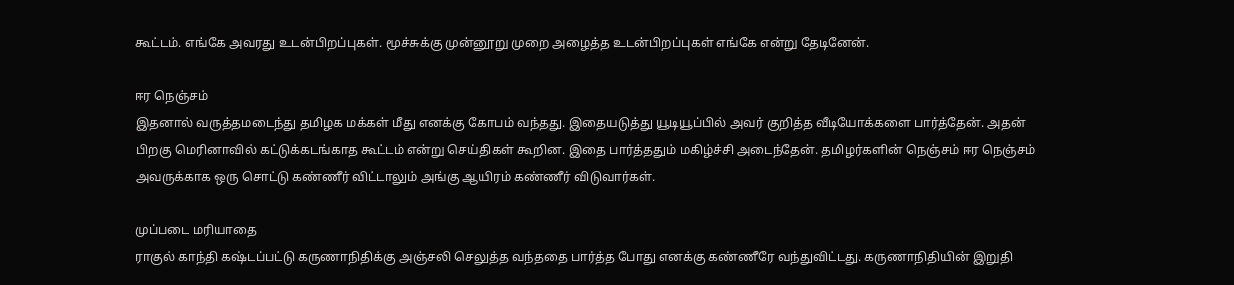கூட்டம். எங்கே அவரது உடன்பிறப்புகள். மூச்சுக்கு முன்னூறு முறை அழைத்த உடன்பிறப்புகள் எங்கே என்று தேடினேன்.

ஈர நெஞ்சம்
இதனால் வருத்தமடைந்து தமிழக மக்கள் மீது எனக்கு கோபம் வந்தது. இதையடுத்து யூடியூப்பில் அவர் குறித்த வீடியோக்களை பார்த்தேன். அதன் பிறகு மெரினாவில் கட்டுக்கடங்காத கூட்டம் என்று செய்திகள் கூறின. இதை பார்த்ததும் மகிழ்ச்சி அடைந்தேன். தமிழர்களின் நெஞ்சம் ஈர நெஞ்சம் அவருக்காக ஒரு சொட்டு கண்ணீர் விட்டாலும் அங்கு ஆயிரம் கண்ணீர் விடுவார்கள்.

முப்படை மரியாதை
ராகுல் காந்தி கஷ்டப்பட்டு கருணாநிதிக்கு அஞ்சலி செலுத்த வந்ததை பார்த்த போது எனக்கு கண்ணீரே வந்துவிட்டது. கருணாநிதியின் இறுதி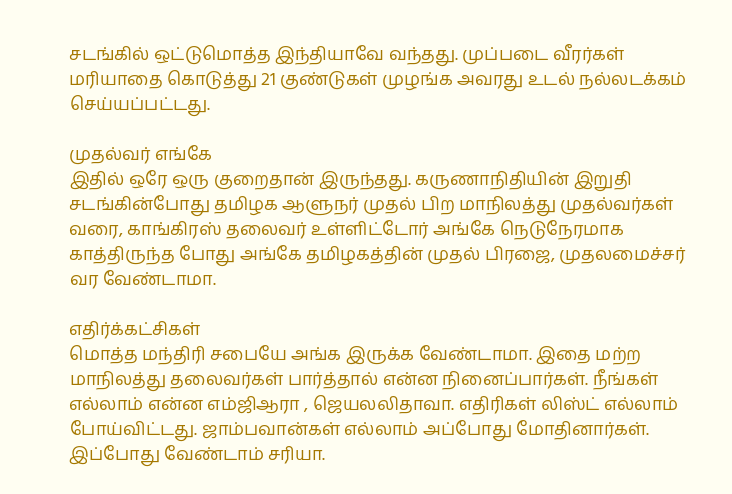சடங்கில் ஒட்டுமொத்த இந்தியாவே வந்தது. முப்படை வீரர்கள் மரியாதை கொடுத்து 21 குண்டுகள் முழங்க அவரது உடல் நல்லடக்கம் செய்யப்பட்டது.

முதல்வர் எங்கே
இதில் ஒரே ஒரு குறைதான் இருந்தது. கருணாநிதியின் இறுதி சடங்கின்போது தமிழக ஆளுநர் முதல் பிற மாநிலத்து முதல்வர்கள் வரை, காங்கிரஸ் தலைவர் உள்ளிட்டோர் அங்கே நெடுநேரமாக காத்திருந்த போது அங்கே தமிழகத்தின் முதல் பிரஜை, முதலமைச்சர் வர வேண்டாமா.

எதிர்க்கட்சிகள்
மொத்த மந்திரி சபையே அங்க இருக்க வேண்டாமா. இதை மற்ற மாநிலத்து தலைவர்கள் பார்த்தால் என்ன நினைப்பார்கள். நீங்கள் எல்லாம் என்ன எம்ஜிஆரா , ஜெயலலிதாவா. எதிரிகள் லிஸ்ட் எல்லாம் போய்விட்டது. ஜாம்பவான்கள் எல்லாம் அப்போது மோதினார்கள். இப்போது வேண்டாம் சரியா.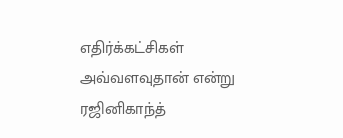எதிர்க்கட்சிகள் அவ்வளவுதான் என்று ரஜினிகாந்த்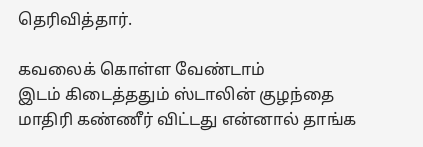தெரிவித்தார்.

கவலைக் கொள்ள வேண்டாம்
இடம் கிடைத்ததும் ஸ்டாலின் குழந்தை மாதிரி கண்ணீர் விட்டது என்னால் தாங்க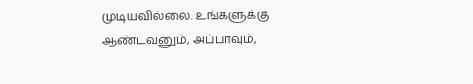முடியவில்லை. உங்களுக்கு ஆண்டவனும், அப்பாவும்,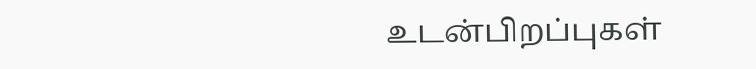உடன்பிறப்புகள்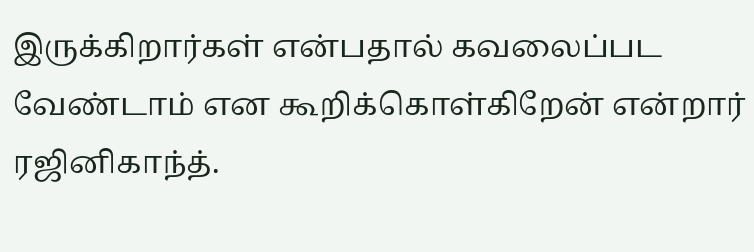இருக்கிறார்கள் என்பதால் கவலைப்பட வேண்டாம் என கூறிக்கொள்கிறேன் என்றார் ரஜினிகாந்த்.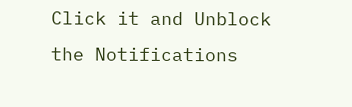Click it and Unblock the Notifications